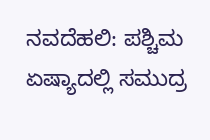ನವದೆಹಲಿ: ಪಶ್ಚಿಮ ಏಷ್ಯಾದಲ್ಲಿ ಸಮುದ್ರ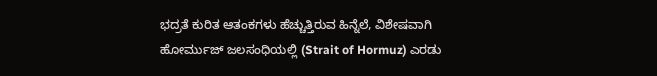ಭದ್ರತೆ ಕುರಿತ ಆತಂಕಗಳು ಹೆಚ್ಚುತ್ತಿರುವ ಹಿನ್ನೆಲೆ, ವಿಶೇಷವಾಗಿ ಹೋರ್ಮುಜ್ ಜಲಸಂಧಿಯಲ್ಲಿ (Strait of Hormuz) ಎರಡು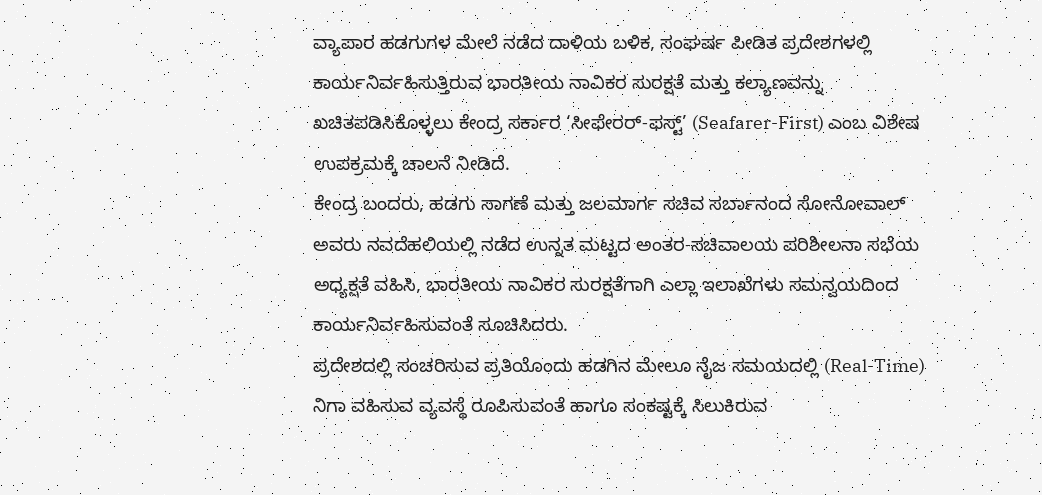ವ್ಯಾಪಾರ ಹಡಗುಗಳ ಮೇಲೆ ನಡೆದ ದಾಳಿಯ ಬಳಿಕ, ಸಂಘರ್ಷ ಪೀಡಿತ ಪ್ರದೇಶಗಳಲ್ಲಿ ಕಾರ್ಯನಿರ್ವಹಿಸುತ್ತಿರುವ ಭಾರತೀಯ ನಾವಿಕರ ಸುರಕ್ಷತೆ ಮತ್ತು ಕಲ್ಯಾಣವನ್ನು ಖಚಿತಪಡಿಸಿಕೊಳ್ಳಲು ಕೇಂದ್ರ ಸರ್ಕಾರ ‘ಸೀಫೇರರ್-ಫಸ್ಟ್’ (Seafarer-First) ಎಂಬ ವಿಶೇಷ ಉಪಕ್ರಮಕ್ಕೆ ಚಾಲನೆ ನೀಡಿದೆ.
ಕೇಂದ್ರ ಬಂದರು, ಹಡಗು ಸಾಗಣೆ ಮತ್ತು ಜಲಮಾರ್ಗ ಸಚಿವ ಸರ್ಬಾನಂದ ಸೋನೋವಾಲ್ ಅವರು ನವದೆಹಲಿಯಲ್ಲಿ ನಡೆದ ಉನ್ನತ ಮಟ್ಟದ ಅಂತರ-ಸಚಿವಾಲಯ ಪರಿಶೀಲನಾ ಸಭೆಯ ಅಧ್ಯಕ್ಷತೆ ವಹಿಸಿ, ಭಾರತೀಯ ನಾವಿಕರ ಸುರಕ್ಷತೆಗಾಗಿ ಎಲ್ಲಾ ಇಲಾಖೆಗಳು ಸಮನ್ವಯದಿಂದ ಕಾರ್ಯನಿರ್ವಹಿಸುವಂತೆ ಸೂಚಿಸಿದರು.
ಪ್ರದೇಶದಲ್ಲಿ ಸಂಚರಿಸುವ ಪ್ರತಿಯೊಂದು ಹಡಗಿನ ಮೇಲೂ ನೈಜ ಸಮಯದಲ್ಲಿ (Real-Time) ನಿಗಾ ವಹಿಸುವ ವ್ಯವಸ್ಥೆ ರೂಪಿಸುವಂತೆ ಹಾಗೂ ಸಂಕಷ್ಟಕ್ಕೆ ಸಿಲುಕಿರುವ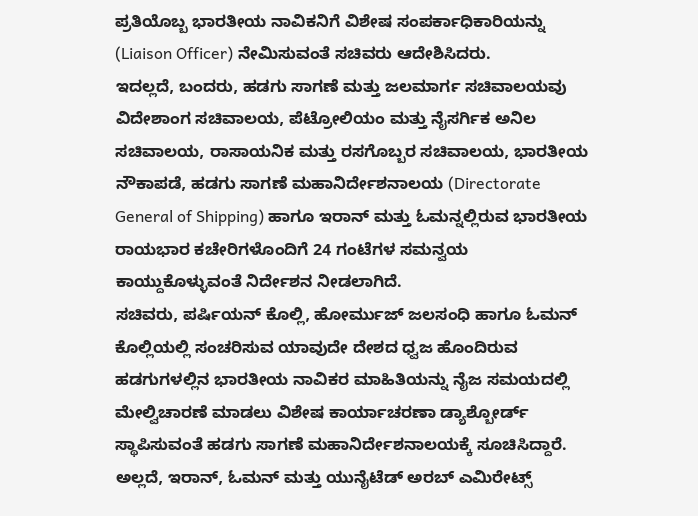ಪ್ರತಿಯೊಬ್ಬ ಭಾರತೀಯ ನಾವಿಕನಿಗೆ ವಿಶೇಷ ಸಂಪರ್ಕಾಧಿಕಾರಿಯನ್ನು (Liaison Officer) ನೇಮಿಸುವಂತೆ ಸಚಿವರು ಆದೇಶಿಸಿದರು.
ಇದಲ್ಲದೆ, ಬಂದರು, ಹಡಗು ಸಾಗಣೆ ಮತ್ತು ಜಲಮಾರ್ಗ ಸಚಿವಾಲಯವು ವಿದೇಶಾಂಗ ಸಚಿವಾಲಯ, ಪೆಟ್ರೋಲಿಯಂ ಮತ್ತು ನೈಸರ್ಗಿಕ ಅನಿಲ ಸಚಿವಾಲಯ, ರಾಸಾಯನಿಕ ಮತ್ತು ರಸಗೊಬ್ಬರ ಸಚಿವಾಲಯ, ಭಾರತೀಯ ನೌಕಾಪಡೆ, ಹಡಗು ಸಾಗಣೆ ಮಹಾನಿರ್ದೇಶನಾಲಯ (Directorate General of Shipping) ಹಾಗೂ ಇರಾನ್ ಮತ್ತು ಓಮನ್ನಲ್ಲಿರುವ ಭಾರತೀಯ ರಾಯಭಾರ ಕಚೇರಿಗಳೊಂದಿಗೆ 24 ಗಂಟೆಗಳ ಸಮನ್ವಯ ಕಾಯ್ದುಕೊಳ್ಳುವಂತೆ ನಿರ್ದೇಶನ ನೀಡಲಾಗಿದೆ.
ಸಚಿವರು, ಪರ್ಷಿಯನ್ ಕೊಲ್ಲಿ, ಹೋರ್ಮುಜ್ ಜಲಸಂಧಿ ಹಾಗೂ ಓಮನ್ ಕೊಲ್ಲಿಯಲ್ಲಿ ಸಂಚರಿಸುವ ಯಾವುದೇ ದೇಶದ ಧ್ವಜ ಹೊಂದಿರುವ ಹಡಗುಗಳಲ್ಲಿನ ಭಾರತೀಯ ನಾವಿಕರ ಮಾಹಿತಿಯನ್ನು ನೈಜ ಸಮಯದಲ್ಲಿ ಮೇಲ್ವಿಚಾರಣೆ ಮಾಡಲು ವಿಶೇಷ ಕಾರ್ಯಾಚರಣಾ ಡ್ಯಾಶ್ಬೋರ್ಡ್ ಸ್ಥಾಪಿಸುವಂತೆ ಹಡಗು ಸಾಗಣೆ ಮಹಾನಿರ್ದೇಶನಾಲಯಕ್ಕೆ ಸೂಚಿಸಿದ್ದಾರೆ.
ಅಲ್ಲದೆ, ಇರಾನ್, ಓಮನ್ ಮತ್ತು ಯುನೈಟೆಡ್ ಅರಬ್ ಎಮಿರೇಟ್ಸ್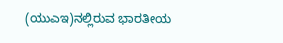(ಯುಎಇ)ನಲ್ಲಿರುವ ಭಾರತೀಯ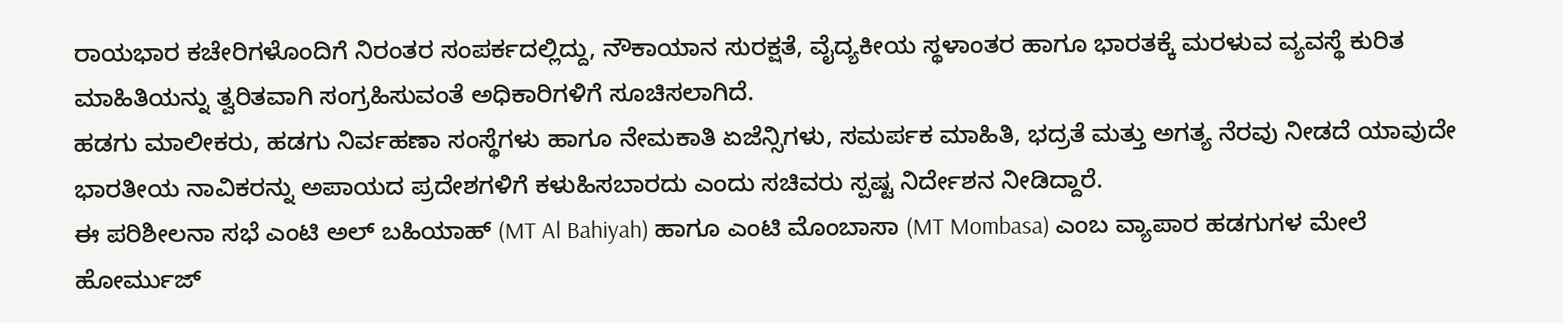ರಾಯಭಾರ ಕಚೇರಿಗಳೊಂದಿಗೆ ನಿರಂತರ ಸಂಪರ್ಕದಲ್ಲಿದ್ದು, ನೌಕಾಯಾನ ಸುರಕ್ಷತೆ, ವೈದ್ಯಕೀಯ ಸ್ಥಳಾಂತರ ಹಾಗೂ ಭಾರತಕ್ಕೆ ಮರಳುವ ವ್ಯವಸ್ಥೆ ಕುರಿತ ಮಾಹಿತಿಯನ್ನು ತ್ವರಿತವಾಗಿ ಸಂಗ್ರಹಿಸುವಂತೆ ಅಧಿಕಾರಿಗಳಿಗೆ ಸೂಚಿಸಲಾಗಿದೆ.
ಹಡಗು ಮಾಲೀಕರು, ಹಡಗು ನಿರ್ವಹಣಾ ಸಂಸ್ಥೆಗಳು ಹಾಗೂ ನೇಮಕಾತಿ ಏಜೆನ್ಸಿಗಳು, ಸಮರ್ಪಕ ಮಾಹಿತಿ, ಭದ್ರತೆ ಮತ್ತು ಅಗತ್ಯ ನೆರವು ನೀಡದೆ ಯಾವುದೇ ಭಾರತೀಯ ನಾವಿಕರನ್ನು ಅಪಾಯದ ಪ್ರದೇಶಗಳಿಗೆ ಕಳುಹಿಸಬಾರದು ಎಂದು ಸಚಿವರು ಸ್ಪಷ್ಟ ನಿರ್ದೇಶನ ನೀಡಿದ್ದಾರೆ.
ಈ ಪರಿಶೀಲನಾ ಸಭೆ ಎಂಟಿ ಅಲ್ ಬಹಿಯಾಹ್ (MT Al Bahiyah) ಹಾಗೂ ಎಂಟಿ ಮೊಂಬಾಸಾ (MT Mombasa) ಎಂಬ ವ್ಯಾಪಾರ ಹಡಗುಗಳ ಮೇಲೆ ಹೋರ್ಮುಜ್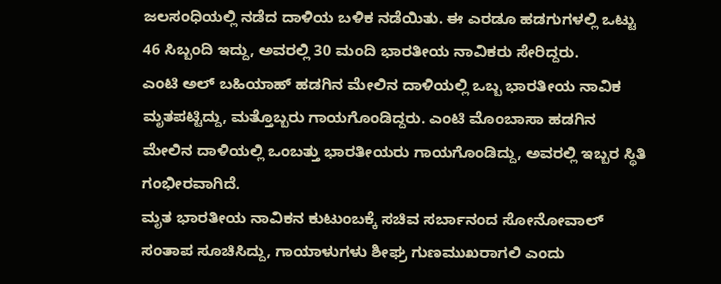ಜಲಸಂಧಿಯಲ್ಲಿ ನಡೆದ ದಾಳಿಯ ಬಳಿಕ ನಡೆಯಿತು. ಈ ಎರಡೂ ಹಡಗುಗಳಲ್ಲಿ ಒಟ್ಟು 46 ಸಿಬ್ಬಂದಿ ಇದ್ದು, ಅವರಲ್ಲಿ 30 ಮಂದಿ ಭಾರತೀಯ ನಾವಿಕರು ಸೇರಿದ್ದರು.
ಎಂಟಿ ಅಲ್ ಬಹಿಯಾಹ್ ಹಡಗಿನ ಮೇಲಿನ ದಾಳಿಯಲ್ಲಿ ಒಬ್ಬ ಭಾರತೀಯ ನಾವಿಕ ಮೃತಪಟ್ಟಿದ್ದು, ಮತ್ತೊಬ್ಬರು ಗಾಯಗೊಂಡಿದ್ದರು. ಎಂಟಿ ಮೊಂಬಾಸಾ ಹಡಗಿನ ಮೇಲಿನ ದಾಳಿಯಲ್ಲಿ ಒಂಬತ್ತು ಭಾರತೀಯರು ಗಾಯಗೊಂಡಿದ್ದು, ಅವರಲ್ಲಿ ಇಬ್ಬರ ಸ್ಥಿತಿ ಗಂಭೀರವಾಗಿದೆ.
ಮೃತ ಭಾರತೀಯ ನಾವಿಕನ ಕುಟುಂಬಕ್ಕೆ ಸಚಿವ ಸರ್ಬಾನಂದ ಸೋನೋವಾಲ್ ಸಂತಾಪ ಸೂಚಿಸಿದ್ದು, ಗಾಯಾಳುಗಳು ಶೀಘ್ರ ಗುಣಮುಖರಾಗಲಿ ಎಂದು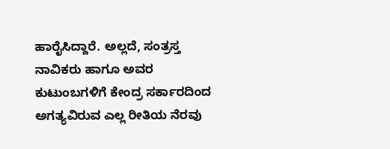ಹಾರೈಸಿದ್ದಾರೆ. ಅಲ್ಲದೆ, ಸಂತ್ರಸ್ತ ನಾವಿಕರು ಹಾಗೂ ಅವರ ಕುಟುಂಬಗಳಿಗೆ ಕೇಂದ್ರ ಸರ್ಕಾರದಿಂದ ಅಗತ್ಯವಿರುವ ಎಲ್ಲ ರೀತಿಯ ನೆರವು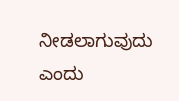ನೀಡಲಾಗುವುದು ಎಂದು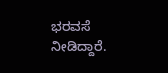ಭರವಸೆ ನೀಡಿದ್ದಾರೆ.